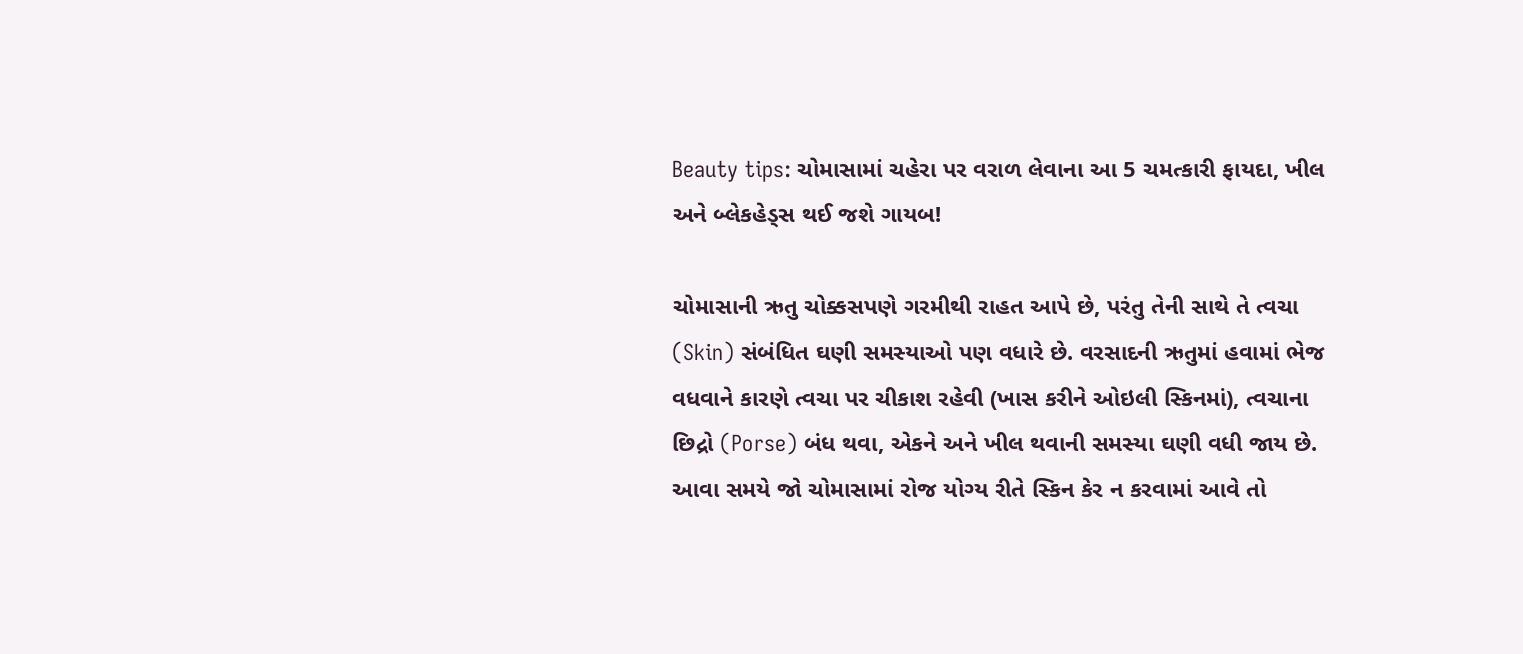Beauty tips: ચોમાસામાં ચહેરા પર વરાળ લેવાના આ 5 ચમત્કારી ફાયદા, ખીલ અને બ્લેકહેડ્સ થઈ જશે ગાયબ!

ચોમાસાની ઋતુ ચોક્કસપણે ગરમીથી રાહત આપે છે, પરંતુ તેની સાથે તે ત્વચા (Skin) સંબંધિત ઘણી સમસ્યાઓ પણ વધારે છે. વરસાદની ઋતુમાં હવામાં ભેજ વધવાને કારણે ત્વચા પર ચીકાશ રહેવી (ખાસ કરીને ઓઇલી સ્કિનમાં), ત્વચાના છિદ્રો (Porse) બંધ થવા, એકને અને ખીલ થવાની સમસ્યા ઘણી વધી જાય છે. આવા સમયે જો ચોમાસામાં રોજ યોગ્ય રીતે સ્કિન કેર ન કરવામાં આવે તો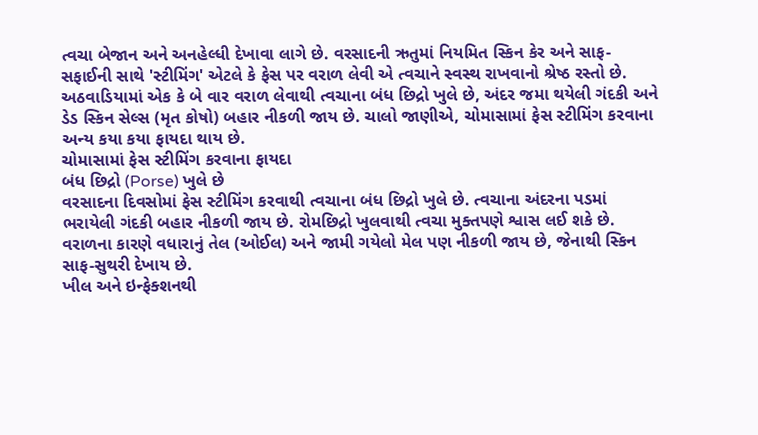ત્વચા બેજાન અને અનહેલ્ધી દેખાવા લાગે છે. વરસાદની ઋતુમાં નિયમિત સ્કિન કેર અને સાફ-સફાઈની સાથે 'સ્ટીમિંગ' એટલે કે ફેસ પર વરાળ લેવી એ ત્વચાને સ્વસ્થ રાખવાનો શ્રેષ્ઠ રસ્તો છે. અઠવાડિયામાં એક કે બે વાર વરાળ લેવાથી ત્વચાના બંધ છિદ્રો ખુલે છે, અંદર જમા થયેલી ગંદકી અને ડેડ સ્કિન સેલ્સ (મૃત કોષો) બહાર નીકળી જાય છે. ચાલો જાણીએ, ચોમાસામાં ફેસ સ્ટીમિંગ કરવાના અન્ય કયા કયા ફાયદા થાય છે.
ચોમાસામાં ફેસ સ્ટીમિંગ કરવાના ફાયદા
બંધ છિદ્રો (Porse) ખુલે છે
વરસાદના દિવસોમાં ફેસ સ્ટીમિંગ કરવાથી ત્વચાના બંધ છિદ્રો ખુલે છે. ત્વચાના અંદરના પડમાં ભરાયેલી ગંદકી બહાર નીકળી જાય છે. રોમછિદ્રો ખુલવાથી ત્વચા મુક્તપણે શ્વાસ લઈ શકે છે. વરાળના કારણે વધારાનું તેલ (ઓઈલ) અને જામી ગયેલો મેલ પણ નીકળી જાય છે, જેનાથી સ્કિન સાફ-સુથરી દેખાય છે.
ખીલ અને ઇન્ફેક્શનથી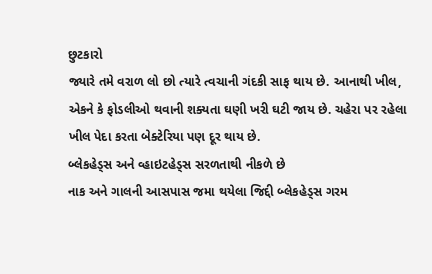છુટકારો
જ્યારે તમે વરાળ લો છો ત્યારે ત્વચાની ગંદકી સાફ થાય છે. આનાથી ખીલ, એકને કે ફોડલીઓ થવાની શક્યતા ઘણી ખરી ઘટી જાય છે. ચહેરા પર રહેલા ખીલ પેદા કરતા બેક્ટેરિયા પણ દૂર થાય છે.
બ્લેકહેડ્સ અને વ્હાઇટહેડ્સ સરળતાથી નીકળે છે
નાક અને ગાલની આસપાસ જમા થયેલા જિદ્દી બ્લેકહેડ્સ ગરમ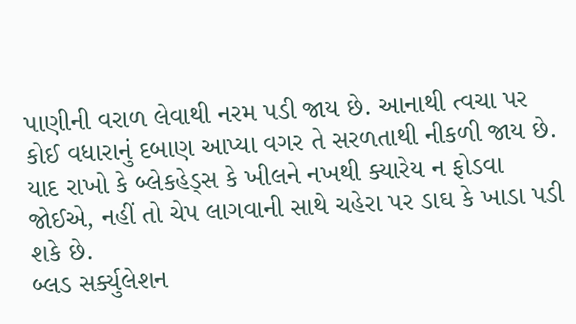પાણીની વરાળ લેવાથી નરમ પડી જાય છે. આનાથી ત્વચા પર કોઈ વધારાનું દબાણ આપ્યા વગર તે સરળતાથી નીકળી જાય છે. યાદ રાખો કે બ્લેકહેડ્સ કે ખીલને નખથી ક્યારેય ન ફોડવા જોઈએ, નહીં તો ચેપ લાગવાની સાથે ચહેરા પર ડાઘ કે ખાડા પડી શકે છે.
બ્લડ સર્ક્યુલેશન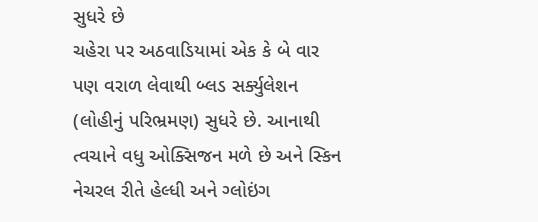સુધરે છે
ચહેરા પર અઠવાડિયામાં એક કે બે વાર પણ વરાળ લેવાથી બ્લડ સર્ક્યુલેશન (લોહીનું પરિભ્રમણ) સુધરે છે. આનાથી ત્વચાને વધુ ઓક્સિજન મળે છે અને સ્કિન નેચરલ રીતે હેલ્ધી અને ગ્લોઇંગ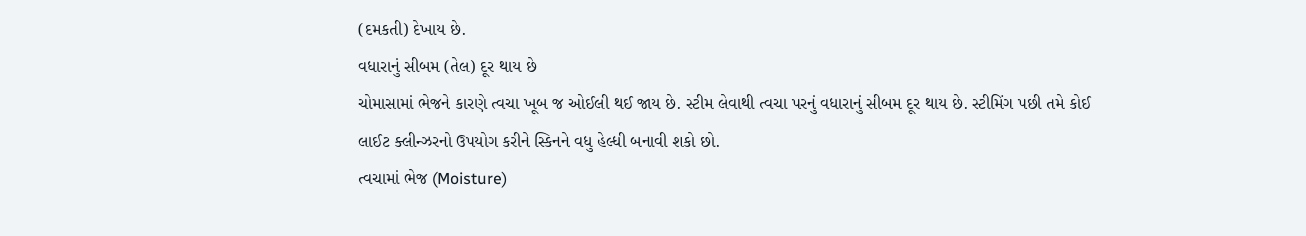(દમકતી) દેખાય છે.
વધારાનું સીબમ (તેલ) દૂર થાય છે
ચોમાસામાં ભેજને કારણે ત્વચા ખૂબ જ ઓઈલી થઈ જાય છે. સ્ટીમ લેવાથી ત્વચા પરનું વધારાનું સીબમ દૂર થાય છે. સ્ટીમિંગ પછી તમે કોઈ લાઈટ ક્લીન્ઝરનો ઉપયોગ કરીને સ્કિનને વધુ હેલ્ધી બનાવી શકો છો.
ત્વચામાં ભેજ (Moisture)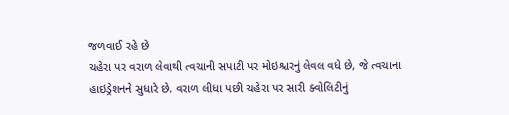જળવાઈ રહે છે
ચહેરા પર વરાળ લેવાથી ત્વચાની સપાટી પર મોઇશ્ચરનું લેવલ વધે છે, જે ત્વચાના હાઇડ્રેશનને સુધારે છે. વરાળ લીધા પછી ચહેરા પર સારી ક્વોલિટીનું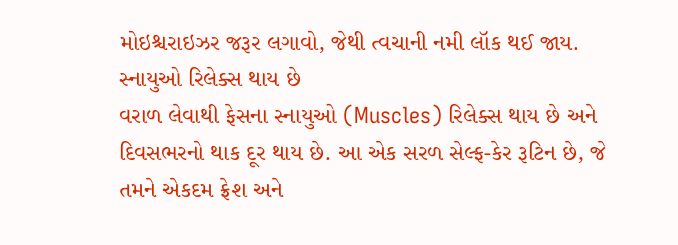મોઇશ્ચરાઇઝર જરૂર લગાવો, જેથી ત્વચાની નમી લૉક થઈ જાય.
સ્નાયુઓ રિલેક્સ થાય છે
વરાળ લેવાથી ફેસના સ્નાયુઓ (Muscles) રિલેક્સ થાય છે અને દિવસભરનો થાક દૂર થાય છે. આ એક સરળ સેલ્ફ-કેર રૂટિન છે, જે તમને એકદમ ફ્રેશ અને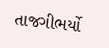તાજગીભર્યો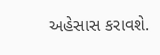અહેસાસ કરાવશે.